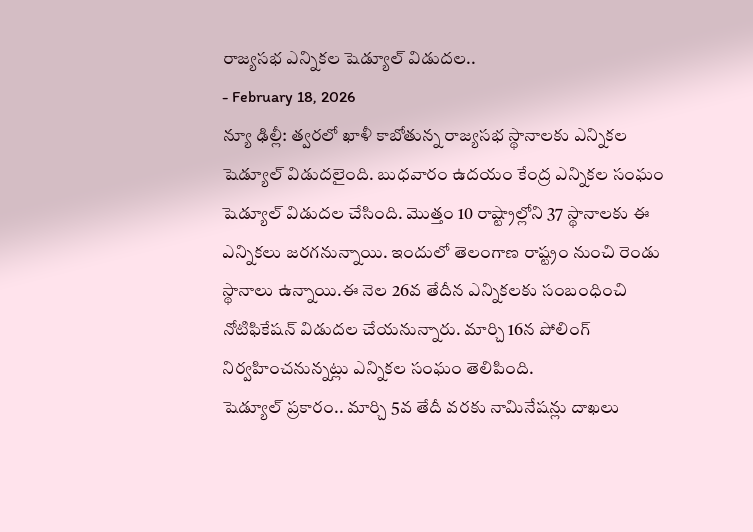రాజ్యసభ ఎన్నికల షెడ్యూల్ విడుదల..
- February 18, 2026
న్యూ ఢిల్లీ: త్వరలో ఖాళీ కాబోతున్న రాజ్యసభ స్థానాలకు ఎన్నికల షెడ్యూల్ విడుదలైంది. బుధవారం ఉదయం కేంద్ర ఎన్నికల సంఘం షెడ్యూల్ విడుదల చేసింది. మొత్తం 10 రాష్ట్రాల్లోని 37 స్థానాలకు ఈ ఎన్నికలు జరగనున్నాయి. ఇందులో తెలంగాణ రాష్ట్రం నుంచి రెండు స్థానాలు ఉన్నాయి.ఈ నెల 26వ తేదీన ఎన్నికలకు సంబంధించి నోటిఫికేషన్ విడుదల చేయనున్నారు. మార్చి 16న పోలింగ్ నిర్వహించనున్నట్లు ఎన్నికల సంఘం తెలిపింది.
షెడ్యూల్ ప్రకారం.. మార్చి 5వ తేదీ వరకు నామినేషన్లు దాఖలు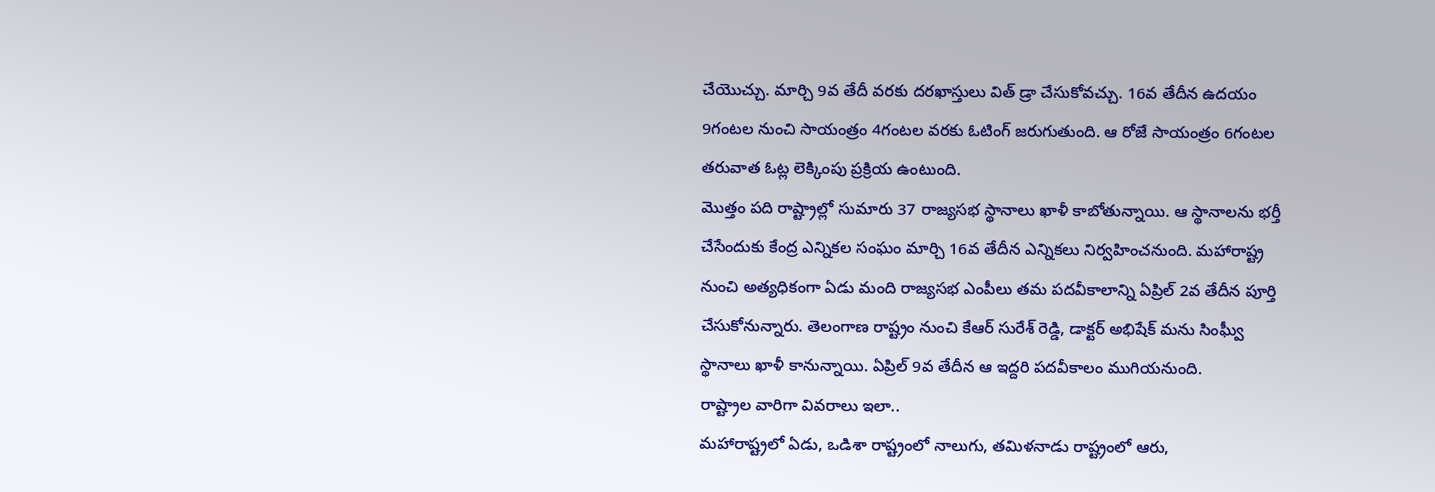చేయొచ్చు. మార్చి 9వ తేదీ వరకు దరఖాస్తులు విత్ డ్రా చేసుకోవచ్చు. 16వ తేదీన ఉదయం 9గంటల నుంచి సాయంత్రం 4గంటల వరకు ఓటింగ్ జరుగుతుంది. ఆ రోజే సాయంత్రం 6గంటల తరువాత ఓట్ల లెక్కింపు ప్రక్రియ ఉంటుంది.
మొత్తం పది రాష్ట్రాల్లో సుమారు 37 రాజ్యసభ స్థానాలు ఖాళీ కాబోతున్నాయి. ఆ స్థానాలను భర్తీ చేసేందుకు కేంద్ర ఎన్నికల సంఘం మార్చి 16వ తేదీన ఎన్నికలు నిర్వహించనుంది. మహారాష్ట్ర నుంచి అత్యధికంగా ఏడు మంది రాజ్యసభ ఎంపీలు తమ పదవీకాలాన్ని ఏప్రిల్ 2వ తేదీన పూర్తి చేసుకోనున్నారు. తెలంగాణ రాష్ట్రం నుంచి కేఆర్ సురేశ్ రెడ్డి, డాక్టర్ అభిషేక్ మను సింఘ్వీ స్థానాలు ఖాళీ కానున్నాయి. ఏప్రిల్ 9వ తేదీన ఆ ఇద్దరి పదవీకాలం ముగియనుంది.
రాష్ట్రాల వారిగా వివరాలు ఇలా..
మహారాష్ట్రలో ఏడు, ఒడిశా రాష్ట్రంలో నాలుగు, తమిళనాడు రాష్ట్రంలో ఆరు,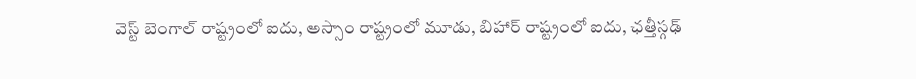వెస్ట్ బెంగాల్ రాష్ట్రంలో ఐదు, అస్సాం రాష్ట్రంలో మూడు, బిహార్ రాష్ట్రంలో ఐదు, ఛత్తీస్గఢ్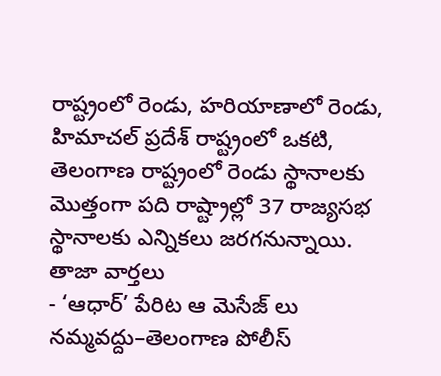రాష్ట్రంలో రెండు, హరియాణాలో రెండు, హిమాచల్ ప్రదేశ్ రాష్ట్రంలో ఒకటి, తెలంగాణ రాష్ట్రంలో రెండు స్థానాలకు మొత్తంగా పది రాష్ట్రాల్లో 37 రాజ్యసభ స్థానాలకు ఎన్నికలు జరగనున్నాయి.
తాజా వార్తలు
- ‘ఆధార్’ పేరిట ఆ మెసేజ్ లు నమ్మవద్దు–తెలంగాణ పోలీస్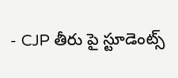- CJP తీరు పై స్టూడెంట్స్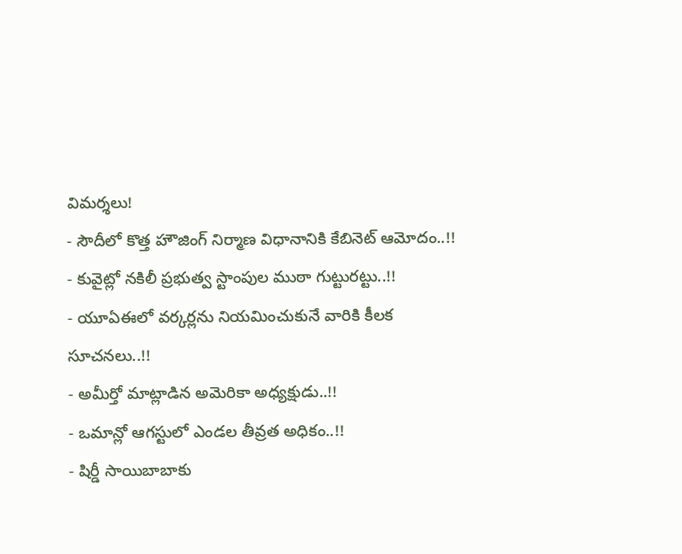విమర్శలు!
- సౌదీలో కొత్త హౌజింగ్ నిర్మాణ విధానానికి కేబినెట్ ఆమోదం..!!
- కువైట్లో నకిలీ ప్రభుత్వ స్టాంపుల ముఠా గుట్టురట్టు..!!
- యూఏఈలో వర్కర్లను నియమించుకునే వారికి కీలక సూచనలు..!!
- అమీర్తో మాట్లాడిన అమెరికా అధ్యక్షుడు..!!
- ఒమాన్లో ఆగస్టులో ఎండల తీవ్రత అధికం..!!
- షిర్డీ సాయిబాబాకు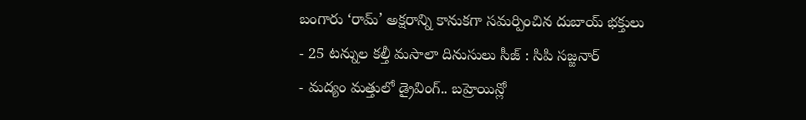బంగారు ‘రామ్’ అక్షరాన్ని కానుకగా సమర్పించిన దుబాయ్ భక్తులు
- 25 టన్నుల కల్తీ మసాలా దినుసులు సీజ్ : సిపి సజ్జనార్
- మద్యం మత్తులో డ్రైవింగ్.. బహ్రెయిన్లో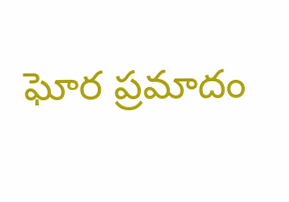ఘోర ప్రమాదం